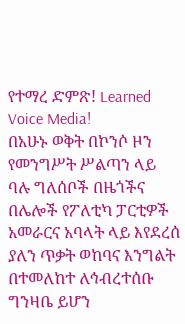የተማረ ድምጽ! Learned Voice Media!
በአሁኑ ወቅት በኮንሶ ዞን የመንግሥት ሥልጣን ላይ ባሉ ግለሰቦች በዜጎችና በሌሎች የፖለቲካ ፓርቲዎች አመራርና አባላት ላይ እየደረሰ ያለን ጥቃት ወከባና እንግልት በተመለከተ ለኅብረተሰቡ ግንዛቤ ይሆን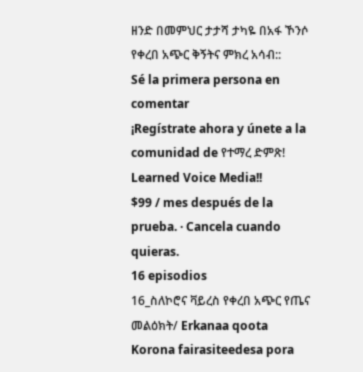ዘንድ በመምህር ታታሻ ታካዬ በአፋ ኾንሶ የቀረበ አጭር ቅኝትና ምክረ አሳብ::
Sé la primera persona en comentar
¡Regístrate ahora y únete a la comunidad de የተማረ ድምጽ! Learned Voice Media!!
$99 / mes después de la prueba. · Cancela cuando quieras.
16 episodios
16_ስለኮሮና ቫይረስ የቀረበ አጭር የጤና መልዕክት/ Erkanaa qoota Korona fairasiteedesa pora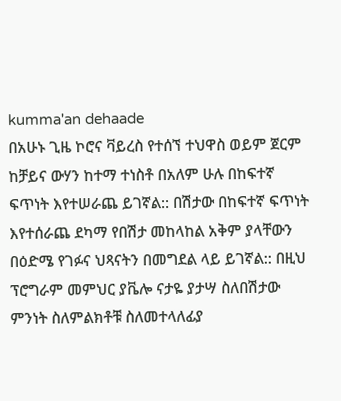kumma'an dehaade
በአሁኑ ጊዜ ኮሮና ቫይረስ የተሰኘ ተህዋስ ወይም ጀርም ከቻይና ውሃን ከተማ ተነስቶ በአለም ሁሉ በከፍተኛ ፍጥነት እየተሠራጨ ይገኛል:: በሽታው በከፍተኛ ፍጥነት እየተሰራጨ ደካማ የበሽታ መከላከል አቅም ያላቸውን በዕድሜ የገፉና ህጻናትን በመግደል ላይ ይገኛል:: በዚህ ፕሮግራም መምህር ያቬሎ ናታዬ ያታሣ ስለበሽታው ምንነት ስለምልክቶቹ ስለመተላለፊያ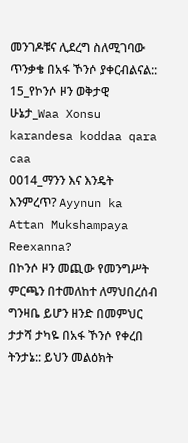መንገዶቹና ሊደረግ ስለሚገባው ጥንቃቄ በአፋ ኾንሶ ያቀርብልናል::
15_የኮንሶ ዞን ወቅታዊ ሁኔታ_Waa Xonsu karandesa koddaa qara caa
0014_ማንን እና እንዴት እንምረጥ? Ayynun ka Attan Mukshampaya Reexanna?
በኮንሶ ዞን መጪው የመንግሥት ምርጫን በተመለከተ ለማህበረሰብ ግንዛቤ ይሆን ዘንድ በመምህር ታታሻ ታካዬ በአፋ ኾንሶ የቀረበ ትንታኔ:: ይህን መልዕክት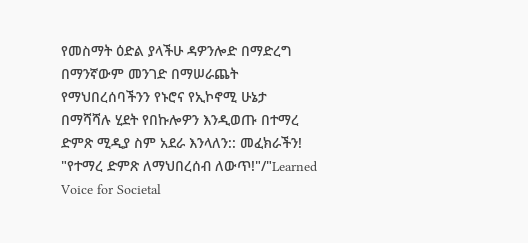የመስማት ዕድል ያላችሁ ዳዎንሎድ በማድረግ በማንኛውም መንገድ በማሠራጨት የማህበረሰባችንን የኑሮና የኢኮኖሚ ሁኔታ በማሻሻሉ ሂደት የበኩሎዎን እንዲወጡ በተማረ ድምጽ ሚዲያ ስም አደራ እንላለን:: መፈክራችን! "የተማረ ድምጽ ለማህበረሰብ ለውጥ!"/"Learned Voice for Societal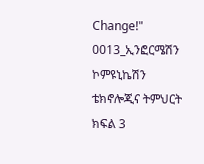Change!"
0013_ኢንፎርሜሽን ኮምዩኒኬሽን ቴክኖሎጂና ትምህርት ክፍል 3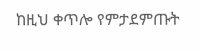ከዚህ ቀጥሎ የምታደምጡት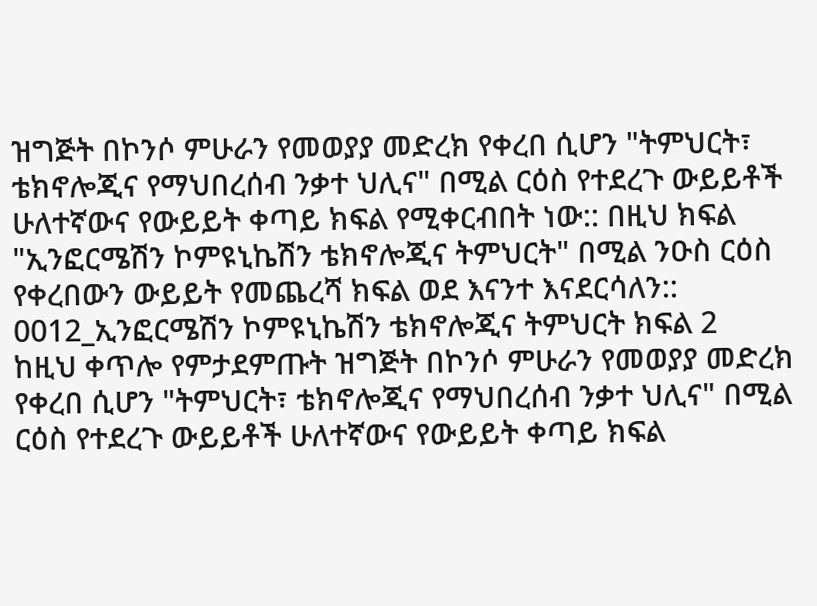ዝግጅት በኮንሶ ምሁራን የመወያያ መድረክ የቀረበ ሲሆን "ትምህርት፣ ቴክኖሎጂና የማህበረሰብ ንቃተ ህሊና" በሚል ርዕስ የተደረጉ ውይይቶች ሁለተኛውና የውይይት ቀጣይ ክፍል የሚቀርብበት ነው:: በዚህ ክፍል "ኢንፎርሜሽን ኮምዩኒኬሽን ቴክኖሎጂና ትምህርት" በሚል ንዑስ ርዕስ የቀረበውን ውይይት የመጨረሻ ክፍል ወደ እናንተ እናደርሳለን::
0012_ኢንፎርሜሽን ኮምዩኒኬሽን ቴክኖሎጂና ትምህርት ክፍል 2
ከዚህ ቀጥሎ የምታደምጡት ዝግጅት በኮንሶ ምሁራን የመወያያ መድረክ የቀረበ ሲሆን "ትምህርት፣ ቴክኖሎጂና የማህበረሰብ ንቃተ ህሊና" በሚል ርዕስ የተደረጉ ውይይቶች ሁለተኛውና የውይይት ቀጣይ ክፍል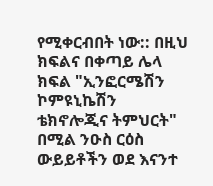የሚቀርብበት ነው:: በዚህ ክፍልና በቀጣይ ሌላ ክፍል "ኢንፎርሜሽን ኮምዩኒኬሽን ቴክኖሎጂና ትምህርት" በሚል ንዑስ ርዕስ ውይይቶችን ወደ እናንተ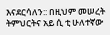እናደርሳለን:: በዚህም መሠረት ትምህርትና አይ ሲ ቲ ሁለተኛው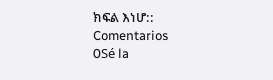ክፍል እነሆ::
Comentarios
0Sé la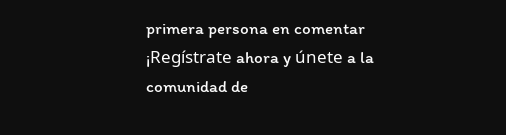primera persona en comentar
¡Regístrate ahora y únete a la comunidad de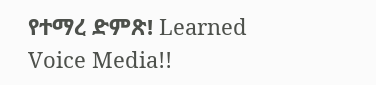የተማረ ድምጽ! Learned Voice Media!!